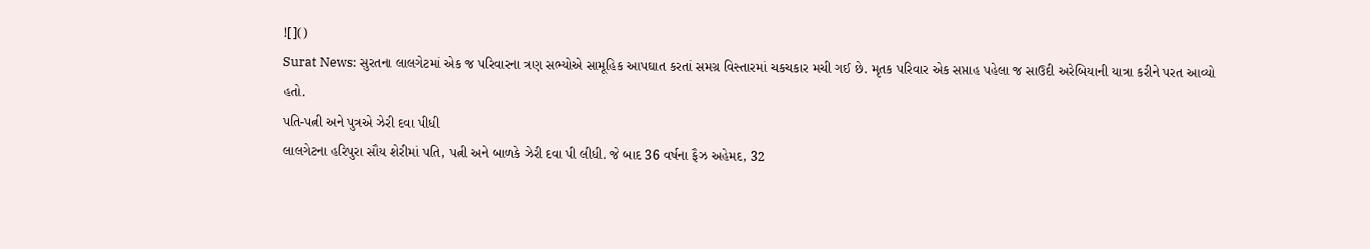![]()
Surat News: સુરતના લાલગેટમાં એક જ પરિવારના ત્રણ સભ્યોએ સામૂહિક આપઘાત કરતાં સમગ્ર વિસ્તારમાં ચકચકાર મચી ગઈ છે. મૃતક પરિવાર એક સપ્તાહ પહેલા જ સાઉદી અરેબિયાની યાત્રા કરીને પરત આવ્યો હતો.
પતિ-પત્ની અને પુત્રએ ઝેરી દવા પીધી
લાલગેટના હરિપુરા સૌય શેરીમાં પતિ, પત્ની અને બાળકે ઝેરી દવા પી લીધી. જે બાદ 36 વર્ષના ફૈઝ અહેમદ, 32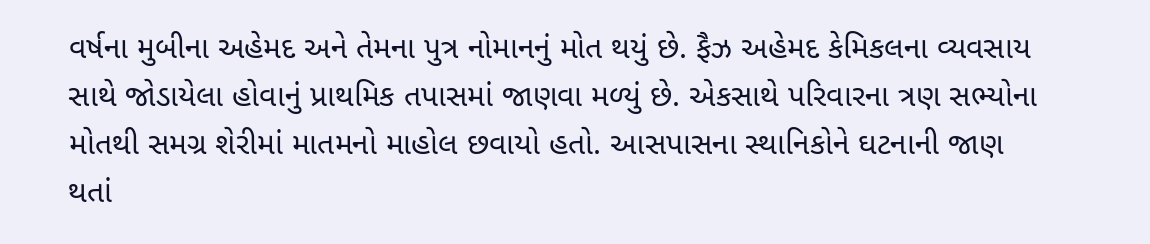વર્ષના મુબીના અહેમદ અને તેમના પુત્ર નોમાનનું મોત થયું છે. ફૈઝ અહેમદ કેમિકલના વ્યવસાય સાથે જોડાયેલા હોવાનું પ્રાથમિક તપાસમાં જાણવા મળ્યું છે. એકસાથે પરિવારના ત્રણ સભ્યોના મોતથી સમગ્ર શેરીમાં માતમનો માહોલ છવાયો હતો. આસપાસના સ્થાનિકોને ઘટનાની જાણ થતાં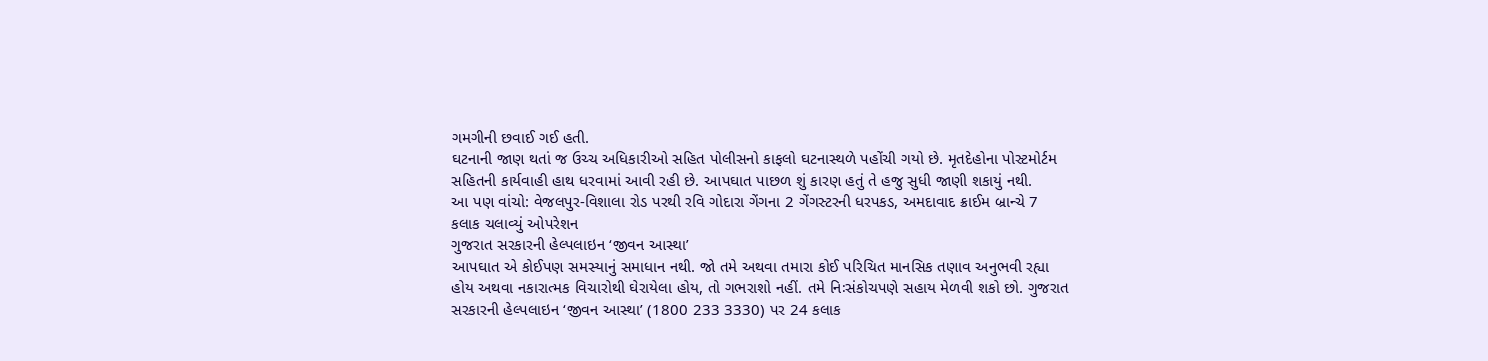ગમગીની છવાઈ ગઈ હતી.
ઘટનાની જાણ થતાં જ ઉચ્ચ અધિકારીઓ સહિત પોલીસનો કાફલો ઘટનાસ્થળે પહોંચી ગયો છે. મૃતદેહોના પોસ્ટમોર્ટમ સહિતની કાર્યવાહી હાથ ધરવામાં આવી રહી છે. આપઘાત પાછળ શું કારણ હતું તે હજુ સુધી જાણી શકાયું નથી.
આ પણ વાંચો: વેજલપુર-વિશાલા રોડ પરથી રવિ ગોદારા ગેંગના 2 ગેંગસ્ટરની ધરપકડ, અમદાવાદ ક્રાઈમ બ્રાન્ચે 7 કલાક ચલાવ્યું ઓપરેશન
ગુજરાત સરકારની હેલ્પલાઇન ‘જીવન આસ્થા’
આપઘાત એ કોઈપણ સમસ્યાનું સમાધાન નથી. જો તમે અથવા તમારા કોઈ પરિચિત માનસિક તણાવ અનુભવી રહ્યા હોય અથવા નકારાત્મક વિચારોથી ઘેરાયેલા હોય, તો ગભરાશો નહીં. તમે નિઃસંકોચપણે સહાય મેળવી શકો છો. ગુજરાત સરકારની હેલ્પલાઇન ‘જીવન આસ્થા’ (1800 233 3330) પર 24 કલાક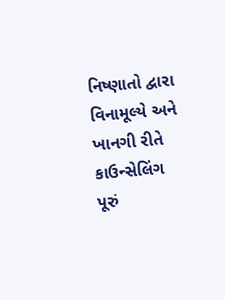નિષ્ણાતો દ્વારા વિનામૂલ્યે અને ખાનગી રીતે કાઉન્સેલિંગ પૂરું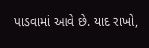પાડવામાં આવે છે. યાદ રાખો,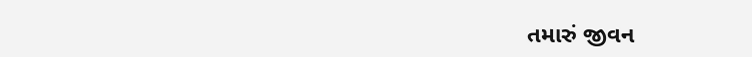તમારું જીવન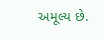અમૂલ્ય છે.